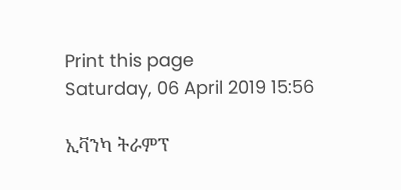Print this page
Saturday, 06 April 2019 15:56

ኢቫንካ ትራምፕ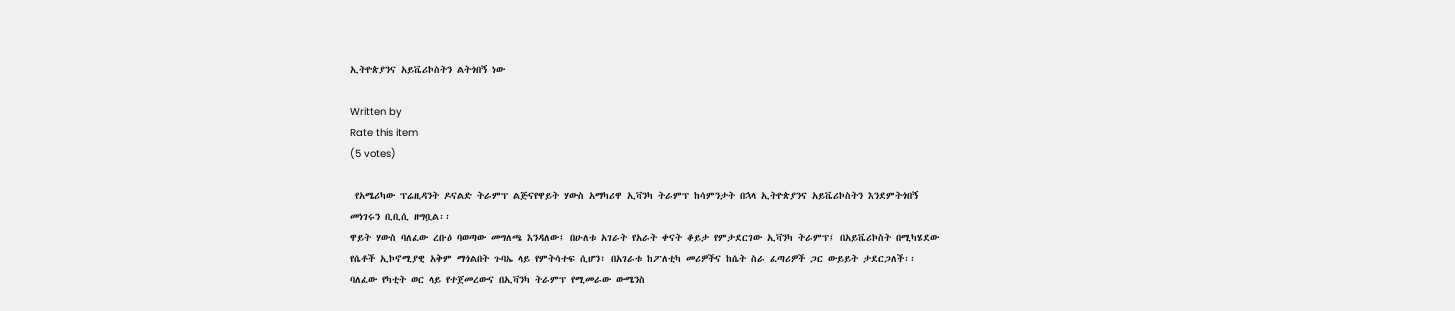ኢትዮጵያንና አይቬሪኮስትን ልትጎበኝ ነው

Written by
Rate this item
(5 votes)

 የአሜሪካው ፕሬዚዳንት ዶናልድ ትራምፕ ልጅናየዋይት ሃውስ አማካሪዋ ኢቫንካ ትራምፕ ከሳምንታት በኋላ ኢትዮጵያንና አይቬሪኮስትን እንደምትጎበኝ መነገሩን ቢቢሲ ዘግቧል፡፡
ዋይት ሃውስ ባለፈው ረቡዕ ባወጣው መግለጫ እንዳለው፤ በሁለቱ አገራት የአራት ቀናት ቆይታ የምታደርገው ኢቫንካ ትራምፕ፤ በአይቬሪኮስት በሚካሄደው የሴቶች ኢኮኖሚያዊ አቅም ማጎልበት ጉባኤ ላይ የምትሳተፍ ሲሆን፣ በአገራቱ ከፖለቲካ መሪዎችና ከሴት ስራ ፈጣሪዎች ጋር ውይይት ታደርጋለች፡፡
ባለፈው የካቲት ወር ላይ የተጀመረውና በኢቫንካ ትራምፕ የሚመራው ውሜንስ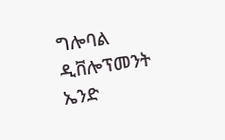ግሎባል ዲቨሎፕመንት ኤንድ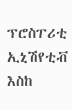ፕሮስፐሪቲ ኢኒሽየቲቭ እስከ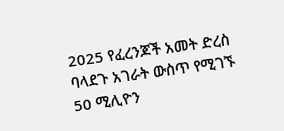2025 የፈረንጆች አመት ድረስ ባላደጉ አገራት ውስጥ የሚገኙ 50 ሚሊዮን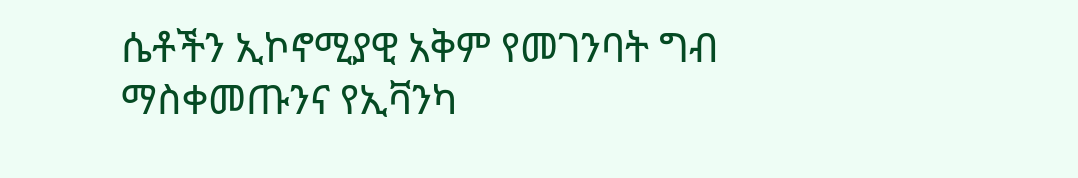ሴቶችን ኢኮኖሚያዊ አቅም የመገንባት ግብ ማስቀመጡንና የኢቫንካ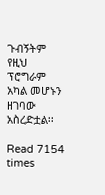ጉብኝትም የዚህ ፕሮግራም አካል መሆኑን ዘገባው አስረድቷል፡፡

Read 7154 times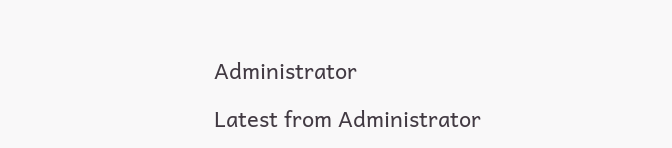Administrator

Latest from Administrator